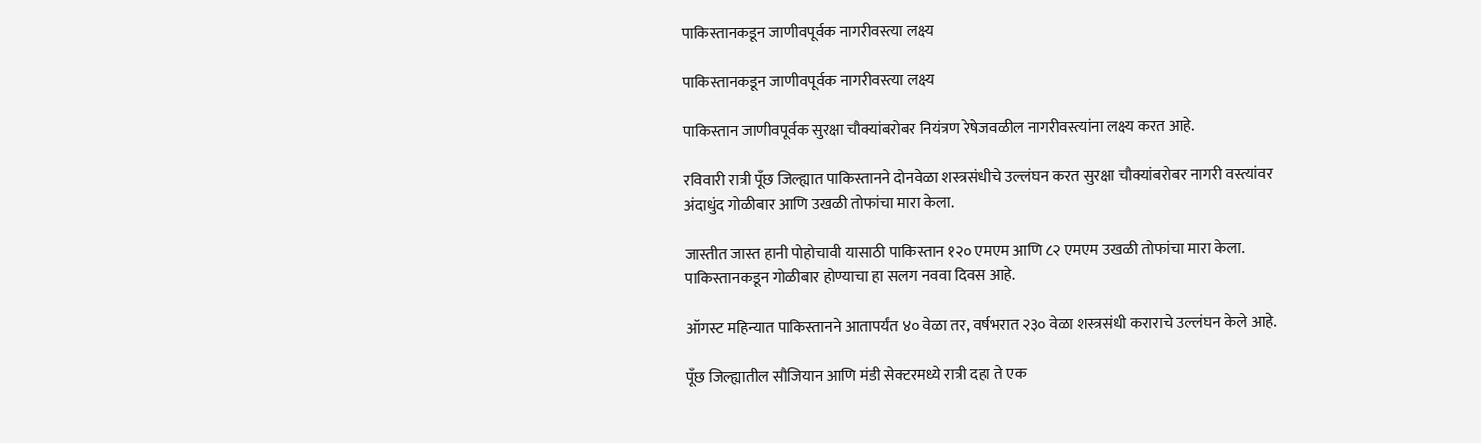पाकिस्तानकडून जाणीवपूर्वक नागरीवस्त्या लक्ष्य

पाकिस्तानकडून जाणीवपूर्वक नागरीवस्त्या लक्ष्य

पाकिस्तान जाणीवपूर्वक सुरक्षा चौक्यांबरोबर नियंत्रण रेषेजवळील नागरीवस्त्यांना लक्ष्य करत आहे.

रविवारी रात्री पूँछ जिल्ह्यात पाकिस्तानने दोनवेळा शस्त्रसंधीचे उल्लंघन करत सुरक्षा चौक्यांबरोबर नागरी वस्त्यांवर अंदाधुंद गोळीबार आणि उखळी तोफांचा मारा केला.

जास्तीत जास्त हानी पोहोचावी यासाठी पाकिस्तान १२० एमएम आणि ८२ एमएम उखळी तोफांचा मारा केला. पाकिस्तानकडून गोळीबार होण्याचा हा सलग नववा दिवस आहे.

ऑगस्ट महिन्यात पाकिस्तानने आतापर्यंत ४० वेळा तर, वर्षभरात २३० वेळा शस्त्रसंधी कराराचे उल्लंघन केले आहे.

पूँछ जिल्ह्यातील सौजियान आणि मंडी सेक्टरमध्ये रात्री दहा ते एक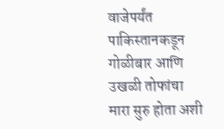वाजेपर्यंत पाकिस्तानकडून गोळीबार आणि उखळी तोफांचा मारा सुरु होता अशी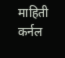माहिती कर्नल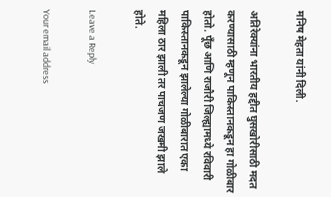मनिष मेहता यांनी दिली.

अतिरेक्यांना भारतीय हद्दीत घुसखोरीसाठी मदत करण्यासाठी म्हणून पाकिस्तानकडून हा गोळीबार होतो. पूँछ आणि राजौरी जिल्ह्यामध्ये रविवारी पाकिस्तानकडून झालेल्या गोळीबारात एका महिला ठार झाली तर पाचजण जखमी झाले होते.

Leave a Reply

Your email address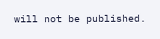will not be published.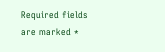Required fields are marked *